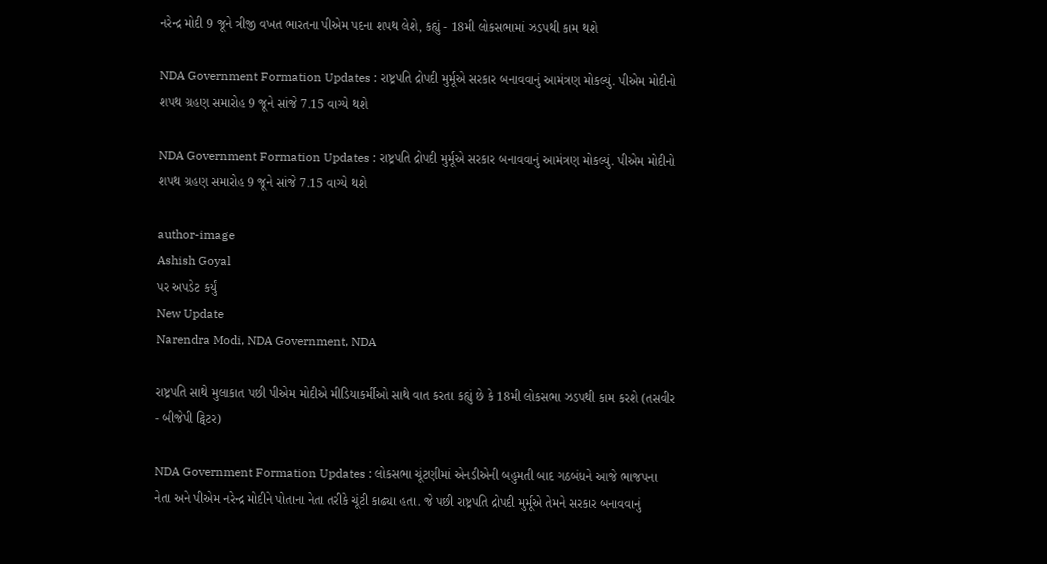નરેન્દ્ર મોદી 9 જૂને ત્રીજી વખત ભારતના પીએમ પદના શપથ લેશે, કહ્યું - 18મી લોકસભામાં ઝડપથી કામ થશે

NDA Government Formation Updates : રાષ્ટ્રપતિ દ્રોપદી મુર્મૂએ સરકાર બનાવવાનું આમંત્રણ મોકલ્યું. પીએમ મોદીનો શપથ ગ્રહણ સમારોહ 9 જૂને સાંજે 7.15 વાગ્યે થશે

NDA Government Formation Updates : રાષ્ટ્રપતિ દ્રોપદી મુર્મૂએ સરકાર બનાવવાનું આમંત્રણ મોકલ્યું. પીએમ મોદીનો શપથ ગ્રહણ સમારોહ 9 જૂને સાંજે 7.15 વાગ્યે થશે

author-image
Ashish Goyal
પર અપડેટ કર્યું
New Update
Narendra Modi, NDA Government, NDA

રાષ્ટ્રપતિ સાથે મુલાકાત પછી પીએમ મોદીએ મીડિયાકર્મીઓ સાથે વાત કરતા કહ્યું છે કે 18મી લોકસભા ઝડપથી કામ કરશે (તસવીર - બીજેપી ટ્વિટર)

NDA Government Formation Updates : લોકસભા ચૂંટણીમાં એનડીએની બહુમતી બાદ ગઠબંધને આજે ભાજપના નેતા અને પીએમ નરેન્દ્ર મોદીને પોતાના નેતા તરીકે ચૂંટી કાઢ્યા હતા. જે પછી રાષ્ટ્રપતિ દ્રોપદી મુર્મૂએ તેમને સરકાર બનાવવાનું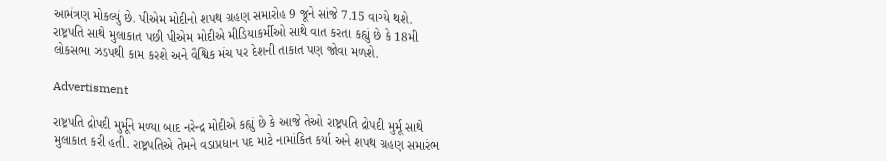આમંત્રણ મોકલ્યું છે. પીએમ મોદીનો શપથ ગ્રહણ સમારોહ 9 જૂને સાંજે 7.15 વાગ્યે થશે. રાષ્ટ્રપતિ સાથે મુલાકાત પછી પીએમ મોદીએ મીડિયાકર્મીઓ સાથે વાત કરતા કહ્યું છે કે 18મી લોકસભા ઝડપથી કામ કરશે અને વૈશ્વિક મંચ પર દેશની તાકાત પણ જોવા મળશે.

Advertisment

રાષ્ટ્રપતિ દ્રોપદી મુર્મૂને મળ્યા બાદ નરેન્દ્ર મોદીએ કહ્યું છે કે આજે તેઓ રાષ્ટ્રપતિ દ્રોપદી મુર્મૂ સાથે મુલાકાત કરી હતી. રાષ્ટ્રપતિએ તેમને વડાપ્રધાન પદ માટે નામાંકિત કર્યા અને શપથ ગ્રહણ સમારંભ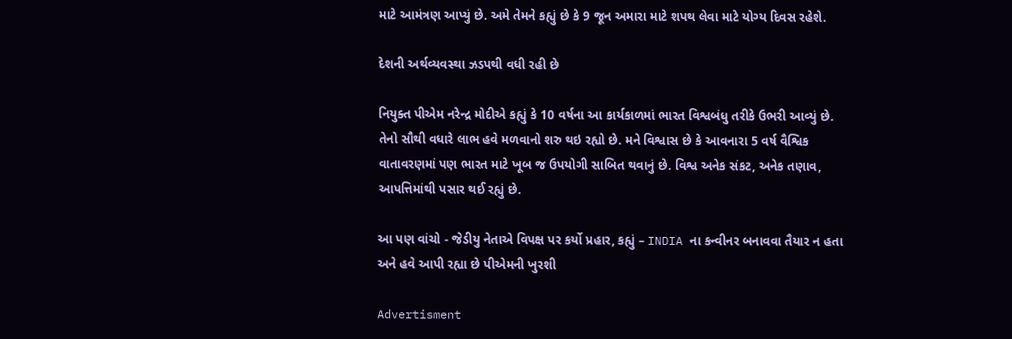માટે આમંત્રણ આપ્યું છે. અમે તેમને કહ્યું છે કે 9 જૂન અમારા માટે શપથ લેવા માટે યોગ્ય દિવસ રહેશે.

દેશની અર્થવ્યવસ્થા ઝડપથી વધી રહી છે

નિયુક્ત પીએમ નરેન્દ્ર મોદીએ કહ્યું કે 10 વર્ષના આ કાર્યકાળમાં ભારત વિશ્વબંધુ તરીકે ઉભરી આવ્યું છે. તેનો સૌથી વધારે લાભ હવે મળવાનો શરુ થઇ રહ્યો છે. મને વિશ્વાસ છે કે આવનારા 5 વર્ષ વૈશ્વિક વાતાવરણમાં પણ ભારત માટે ખૂબ જ ઉપયોગી સાબિત થવાનું છે. વિશ્વ અનેક સંકટ, અનેક તણાવ, આપત્તિમાંથી પસાર થઈ રહ્યું છે.

આ પણ વાંચો - જેડીયુ નેતાએ વિપક્ષ પર કર્યો પ્રહાર, કહ્યું – INDIA ના કન્વીનર બનાવવા તૈયાર ન હતા અને હવે આપી રહ્યા છે પીએમની ખુરશી

Advertisment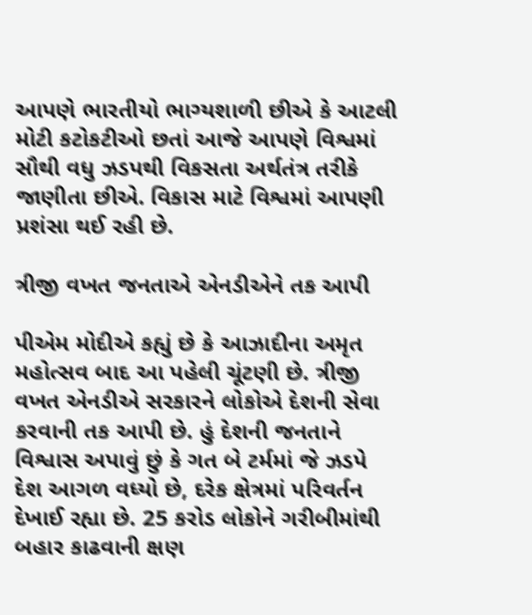આપણે ભારતીયો ભાગ્યશાળી છીએ કે આટલી મોટી કટોકટીઓ છતાં આજે આપણે વિશ્વમાં સૌથી વધુ ઝડપથી વિકસતા અર્થતંત્ર તરીકે જાણીતા છીએ. વિકાસ માટે વિશ્વમાં આપણી પ્રશંસા થઈ રહી છે.

ત્રીજી વખત જનતાએ એનડીએને તક આપી

પીએમ મોદીએ કહ્યું છે કે આઝાદીના અમૃત મહોત્સવ બાદ આ પહેલી ચૂંટણી છે. ત્રીજી વખત એનડીએ સરકારને લોકોએ દેશની સેવા કરવાની તક આપી છે. હું દેશની જનતાને વિશ્વાસ અપાવું છું કે ગત બે ટર્મમાં જે ઝડપે દેશ આગળ વધ્યો છે, દરેક ક્ષેત્રમાં પરિવર્તન દેખાઈ રહ્યા છે. 25 કરોડ લોકોને ગરીબીમાંથી બહાર કાઢવાની ક્ષણ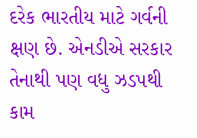દરેક ભારતીય માટે ગર્વની ક્ષણ છે. એનડીએ સરકાર તેનાથી પણ વધુ ઝડપથી કામ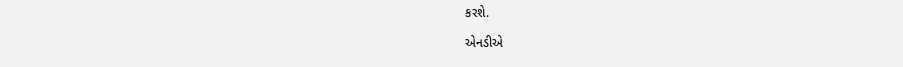કરશે.

એનડીએ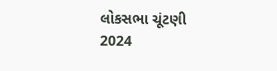લોકસભા ચૂંટણી 2024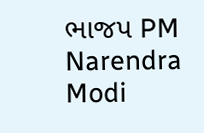ભાજપ PM Narendra Modi